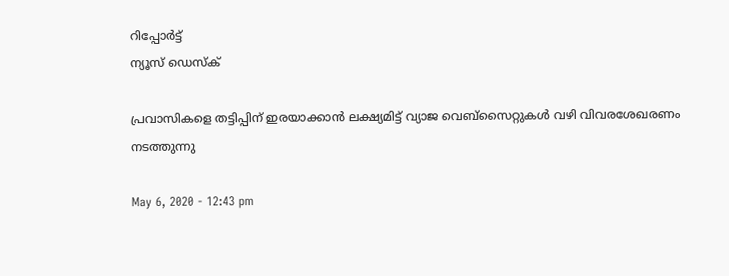റിപ്പോര്‍ട്ട്
ന്യൂസ് ഡെസ്ക്

പ്രവാസികളെ തട്ടിപ്പിന് ഇരയാക്കാൻ ലക്ഷ്യമിട്ട് വ്യാജ വെബ്സൈറ്റുകൾ വഴി വിവരശേഖരണം നടത്തുന്നു

May 6, 2020 - 12:43 pm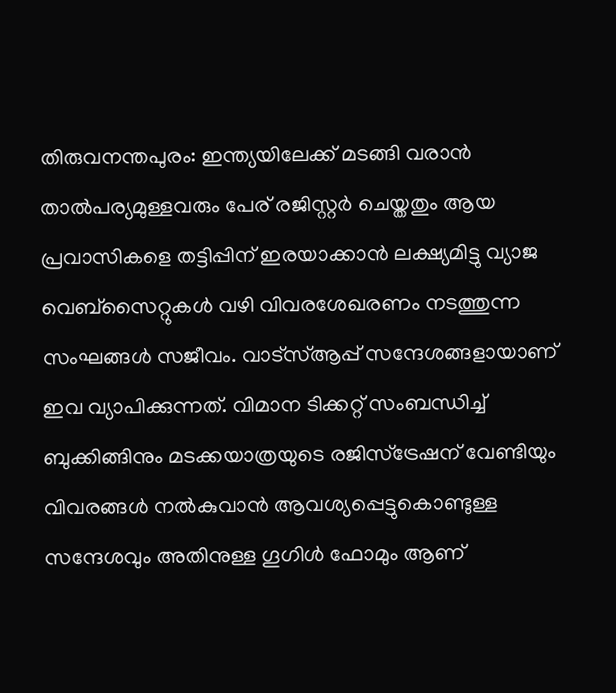തിരുവനന്തപുരം: ഇന്ത്യയിലേക്ക് മടങ്ങി വരാൻ താൽപര്യമുള്ളവരും പേര് രജിസ്റ്റർ ചെയ്തതും ആയ പ്രവാസികളെ തട്ടിപ്പിന് ഇരയാക്കാൻ ലക്ഷ്യമിട്ടു വ്യാജ വെബ്സൈറ്റുകൾ വഴി വിവരശേഖരണം നടത്തുന്ന സംഘങ്ങൾ സജീവം. വാട്സ്ആപ്പ് സന്ദേശങ്ങളായാണ് ഇവ വ്യാപിക്കുന്നത്. വിമാന ടിക്കറ്റ് സംബന്ധിച്ച് ബുക്കിങ്ങിനും മടക്കയാത്രയുടെ രജിസ്ട്രേഷന് വേണ്ടിയും വിവരങ്ങൾ നൽകുവാൻ ആവശ്യപ്പെട്ടുകൊണ്ടുള്ള സന്ദേശവും അതിനുള്ള ഗൂഗിൾ ഫോമും ആണ്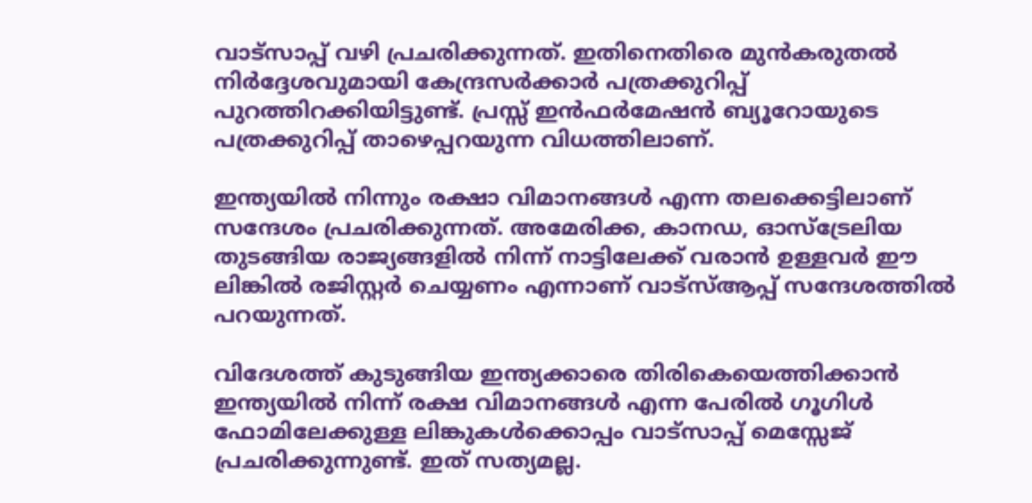വാട്സാപ്പ് വഴി പ്രചരിക്കുന്നത്. ഇതിനെതിരെ മുൻകരുതൽ നിർദ്ദേശവുമായി കേന്ദ്രസർക്കാർ പത്രക്കുറിപ്പ് പുറത്തിറക്കിയിട്ടുണ്ട്. പ്രസ്സ് ഇൻഫർമേഷൻ ബ്യൂറോയുടെ പത്രക്കുറിപ്പ് താഴെപ്പറയുന്ന വിധത്തിലാണ്.

ഇന്ത്യയില്‍ നിന്നും രക്ഷാ വിമാനങ്ങള്‍ എന്ന തലക്കെട്ടിലാണ് സന്ദേശം പ്രചരിക്കുന്നത്. അമേരിക്ക, കാനഡ, ഓസ്‌ട്രേലിയ തുടങ്ങിയ രാജ്യങ്ങളില്‍ നിന്ന് നാട്ടിലേക്ക് വരാന്‍ ഉള്ളവര്‍ ഈ ലിങ്കില്‍ രജിസ്റ്റര്‍ ചെയ്യണം എന്നാണ് വാട്‌സ്ആപ്പ് സന്ദേശത്തില്‍ പറയുന്നത്.

വിദേശത്ത് കുടുങ്ങിയ ഇന്ത്യക്കാരെ തിരികെയെത്തിക്കാന്‍ ഇന്ത്യയില്‍ നിന്ന് രക്ഷ വിമാനങ്ങള്‍ എന്ന പേരില്‍ ഗൂഗിള്‍ ഫോമിലേക്കുള്ള ലിങ്കുകള്‍ക്കൊപ്പം വാട്‌സാപ്പ് മെസ്സേജ് പ്രചരിക്കുന്നുണ്ട്. ഇത് സത്യമല്ല.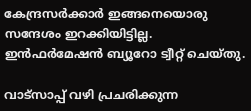കേന്ദ്രസര്‍ക്കാര്‍ ഇങ്ങനെയൊരു സന്ദേശം ഇറക്കിയിട്ടില്ല. ഇന്‍ഫര്‍മേഷന്‍ ബ്യൂറോ ട്വീറ്റ് ചെയ്തു.

വാട്‌സാപ്പ് വഴി പ്രചരിക്കുന്ന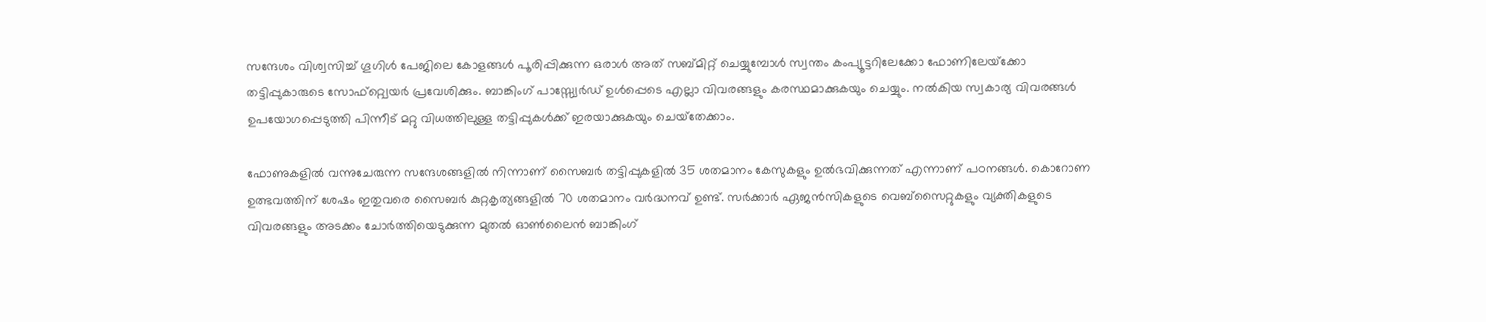സന്ദേശം വിശ്വസിച്ച് ഗൂഗിള്‍ പേജിലെ കോളങ്ങള്‍ പൂരിപ്പിക്കുന്ന ഒരാള്‍ അത് സബ്മിറ്റ് ചെയ്യുമ്പോള്‍ സ്വന്തം കംപ്യൂട്ടറിലേക്കോ ഫോണിലേയ്‌ക്കോ തട്ടിപ്പുകാരുടെ സോഫ്റ്റ്വെയര്‍ പ്രവേശിക്കും. ബാങ്കിംഗ് പാസ്സ്വേര്‍ഡ് ഉള്‍പ്പെടെ എല്ലാ വിവരങ്ങളും കരസ്ഥമാക്കുകയും ചെയ്യും. നല്‍കിയ സ്വകാര്യ വിവരങ്ങള്‍ ഉപയോഗപ്പെടുത്തി പിന്നീട് മറ്റു വിധത്തിലുള്ള തട്ടിപ്പുകള്‍ക്ക് ഇരയാക്കുകയും ചെയ്‌തേക്കാം.

ഫോണുകളില്‍ വന്നുചേരുന്ന സന്ദേശങ്ങളില്‍ നിന്നാണ് സൈബര്‍ തട്ടിപ്പുകളില്‍ 35 ശതമാനം കേസുകളും ഉല്‍ഭവിക്കുന്നത് എന്നാണ് പഠനങ്ങള്‍. കൊറോണ ഉത്ഭവത്തിന് ശേഷം ഇതുവരെ സൈബര്‍ കുറ്റകൃത്യങ്ങളില്‍ 70 ശതമാനം വര്‍ദ്ധനവ് ഉണ്ട്. സര്‍ക്കാര്‍ ഏജന്‍സികളുടെ വെബ്‌സൈറ്റുകളും വ്യക്തികളുടെ വിവരങ്ങളും അടക്കം ചോര്‍ത്തിയെടുക്കുന്ന മുതല്‍ ഓണ്‍ലൈന്‍ ബാങ്കിംഗ്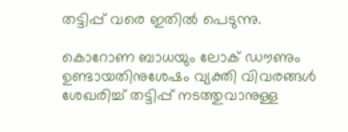തട്ടിപ്പ് വരെ ഇതില്‍ പെടുന്നു.

കൊറോണ ബാധയും ലോക് ഡൗണും ഉണ്ടായതിനുശേഷം വ്യക്തി വിവരങ്ങള്‍ ശേഖരിച്ച് തട്ടിപ്പ് നടത്തുവാനുള്ള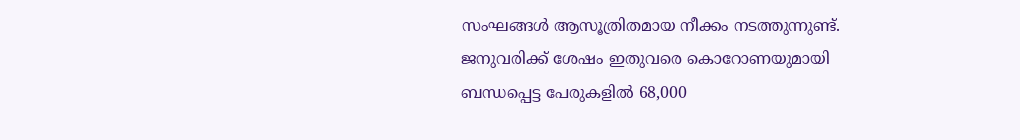സംഘങ്ങള്‍ ആസൂത്രിതമായ നീക്കം നടത്തുന്നുണ്ട്. ജനുവരിക്ക് ശേഷം ഇതുവരെ കൊറോണയുമായി ബന്ധപ്പെട്ട പേരുകളില്‍ 68,000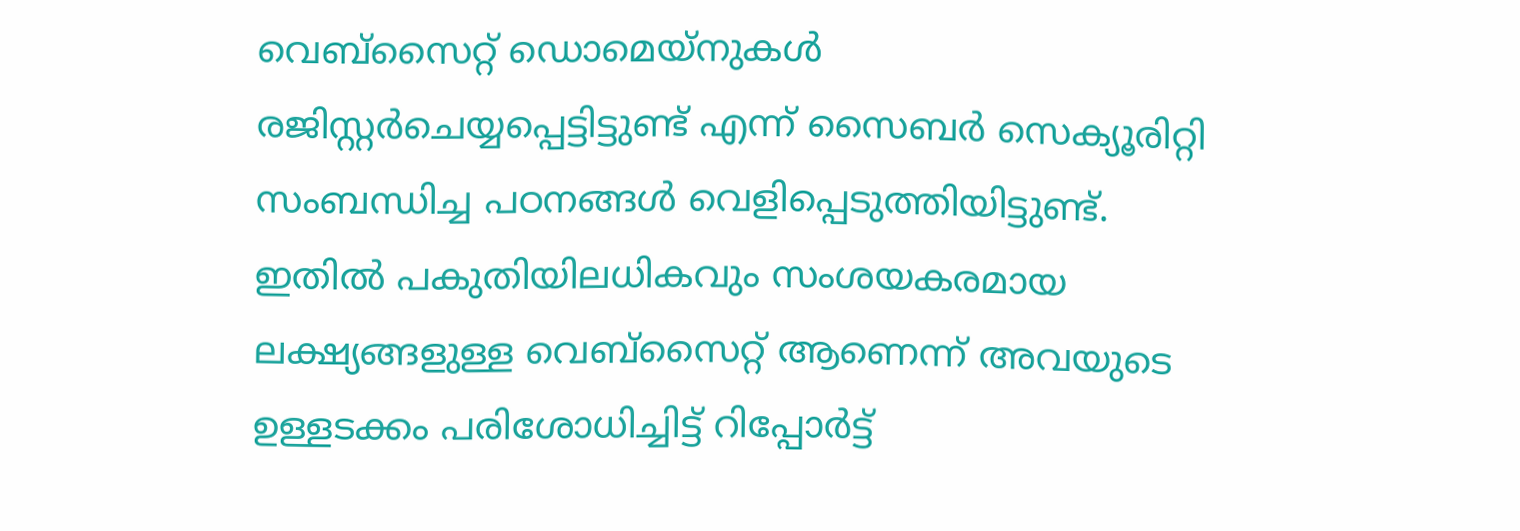വെബ്‌സൈറ്റ് ഡൊമെയ്‌നുകള്‍ രജിസ്റ്റര്‍ചെയ്യപ്പെട്ടിട്ടുണ്ട് എന്ന് സൈബര്‍ സെക്യൂരിറ്റി സംബന്ധിച്ച പഠനങ്ങള്‍ വെളിപ്പെടുത്തിയിട്ടുണ്ട്. ഇതില്‍ പകുതിയിലധികവും സംശയകരമായ ലക്ഷ്യങ്ങളുള്ള വെബ്‌സൈറ്റ് ആണെന്ന് അവയുടെ ഉള്ളടക്കം പരിശോധിച്ചിട്ട് റിപ്പോര്‍ട്ട്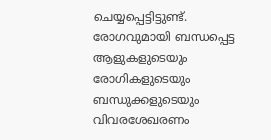ചെയ്യപ്പെട്ടിട്ടുണ്ട്. രോഗവുമായി ബന്ധപ്പെട്ട ആളുകളുടെയും രോഗികളുടെയും ബന്ധുക്കളുടെയും വിവരശേഖരണം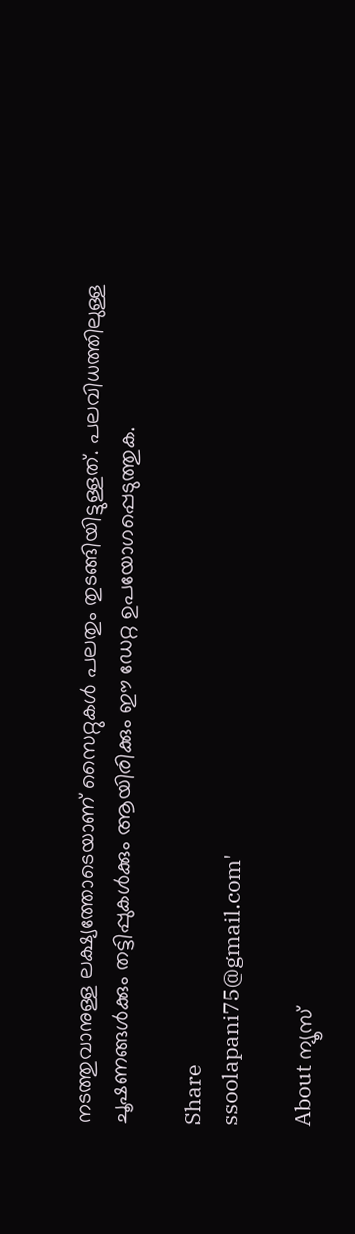നടത്തുവാനുള്ള ലക്ഷ്യത്തോടെയാണ് സൈറ്റുകള്‍ പലതും തുടങ്ങിയിട്ടുള്ളത്. പലവിധത്തിലുള്ള ചൂഷണങ്ങള്‍ക്കും തട്ടിപ്പുകള്‍ക്കും ആയിരിക്കും ഈ ഡേറ്റ ഉപയോഗപ്പെടുത്തുക.

Share
ssoolapani75@gmail.com'

About ന്യൂസ്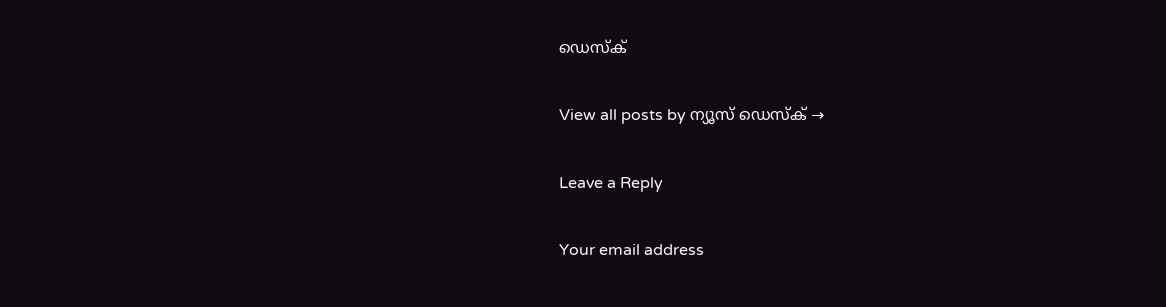ഡെസ്ക്

View all posts by ന്യൂസ് ഡെസ്ക് →

Leave a Reply

Your email address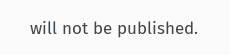will not be published.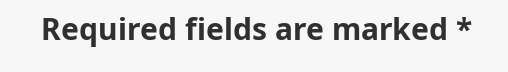Required fields are marked *